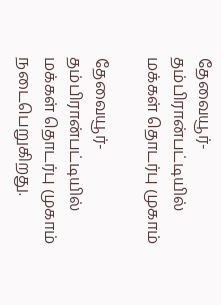தேவையூர்-தம்பிரான்பட்டியில் மக்கள் தொடர்பு முகாம்

தேவையூர்-தம்பிரான்பட்டியில் மக்கள் தொடர்பு முகாம் நடைபெறுகிறது.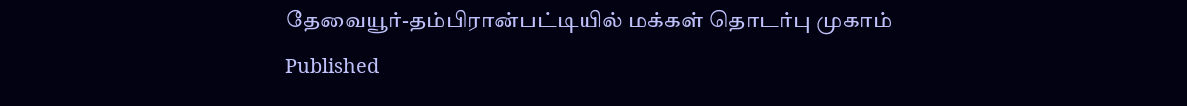தேவையூர்-தம்பிரான்பட்டியில் மக்கள் தொடர்பு முகாம்
Published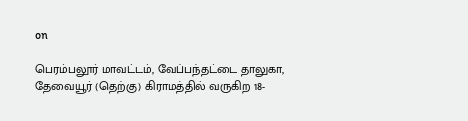on

பெரம்பலூர் மாவட்டம், வேப்பந்தட்டை தாலுகா, தேவையூர் (தெற்கு) கிராமத்தில் வருகிற 18-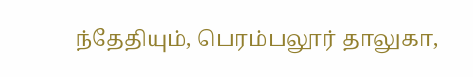ந்தேதியும், பெரம்பலூர் தாலுகா,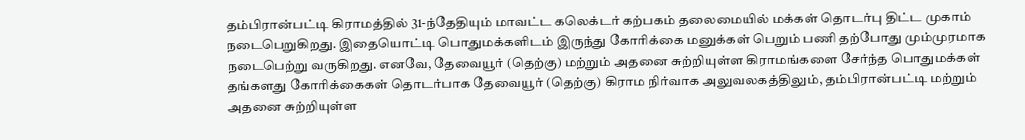தம்பிரான்பட்டி கிராமத்தில் 31-ந்தேதியும் மாவட்ட கலெக்டர் கற்பகம் தலைமையில் மக்கள் தொடர்பு திட்ட முகாம் நடைபெறுகிறது. இதையொட்டி பொதுமக்களிடம் இருந்து கோரிக்கை மனுக்கள் பெறும் பணி தற்போது மும்முரமாக நடைபெற்று வருகிறது. எனவே, தேவையூர் (தெற்கு) மற்றும் அதனை சுற்றியுள்ள கிராமங்களை சேர்ந்த பொதுமக்கள் தங்களது கோரிக்கைகள் தொடர்பாக தேவையூர் (தெற்கு) கிராம நிர்வாக அலுவலகத்திலும், தம்பிரான்பட்டி மற்றும் அதனை சுற்றியுள்ள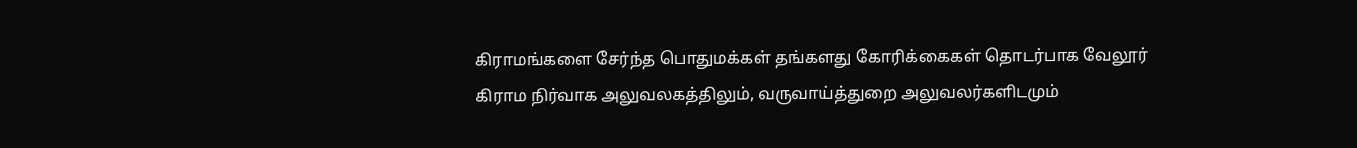கிராமங்களை சேர்ந்த பொதுமக்கள் தங்களது கோரிக்கைகள் தொடர்பாக வேலூர் கிராம நிர்வாக அலுவலகத்திலும், வருவாய்த்துறை அலுவலர்களிடமும்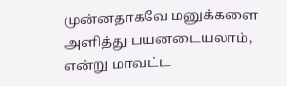முன்னதாகவே மனுக்களை அளித்து பயனடையலாம், என்று மாவட்ட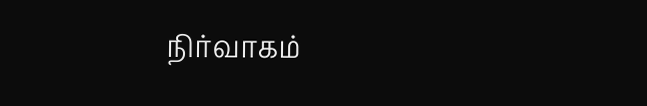நிர்வாகம்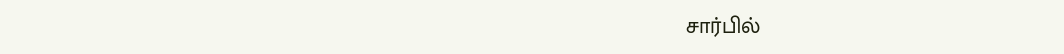சார்பில்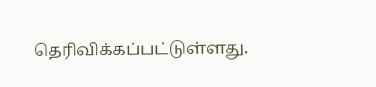தெரிவிக்கப்பட்டுள்ளது.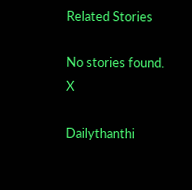Related Stories

No stories found.
X

Dailythanthi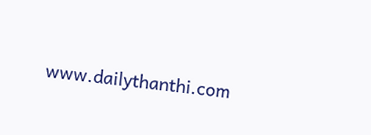www.dailythanthi.com